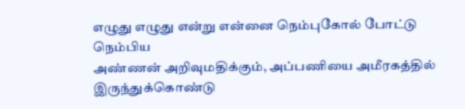எழுது எழுது என்று என்னை நெம்புகோல் போட்டு நெம்பிய
அண்ணன் அறிவுமதிக்கும், அப்பணியை அமீரகத்தில் இருந்துக்கொண்டு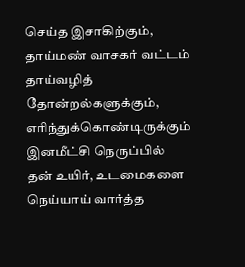செய்த இசாகிற்கும்,
தாய்மண் வாசகர் வட்டம் தாய்வழித் தோன்றல்களுக்கும், எரிந்துக்கொண்டிருக்கும் இனமீட்சி நெருப்பில் தன் உயிர், உடமைகளை நெய்யாய் வார்த்த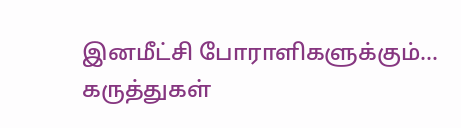இனமீட்சி போராளிகளுக்கும்...
கருத்துகள்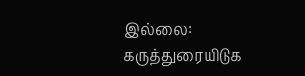இல்லை:
கருத்துரையிடுக